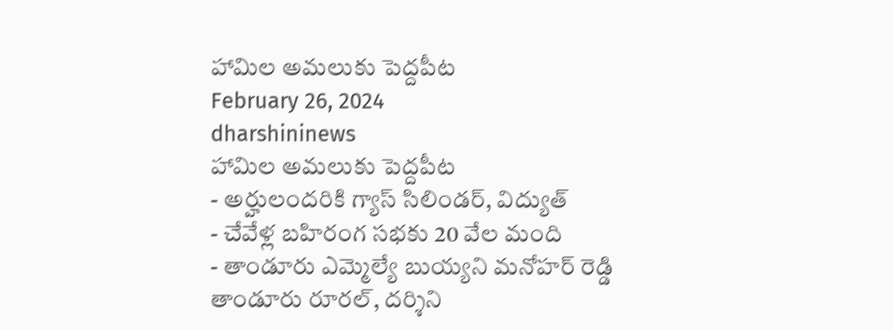హామిల అమలుకు పెద్దపీట
February 26, 2024
dharshininews
హామిల అమలుకు పెద్దపీట
- అర్హులందరికి గ్యాస్ సిలిండర్, విద్యుత్
- చేవేళ్ల బహిరంగ సభకు 20 వేల మంది
- తాండూరు ఎమ్మెల్యే బుయ్యని మనోహర్ రెడ్డి
తాండూరు రూరల్, దర్శిని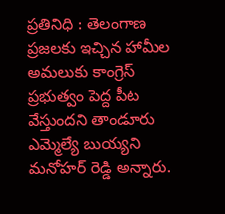ప్రతినిధి : తెలంగాణ ప్రజలకు ఇచ్చిన హామీల అమలుకు కాంగ్రెస్ ప్రభుత్వం పెద్ద పీట వేస్తుందని తాండూరు ఎమ్మెల్యే బుయ్యని మనోహర్ రెడ్డి అన్నారు.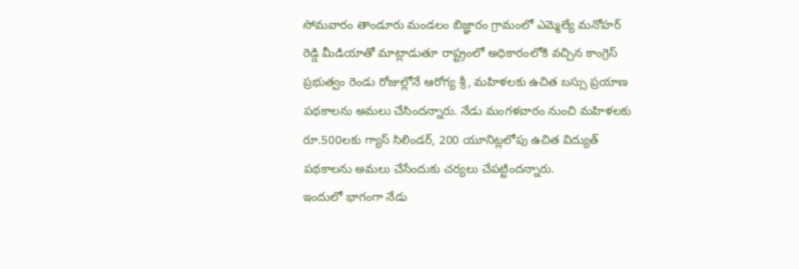సోమవారం తాండూరు మండలం బిజ్ఞారం గ్రామంలో ఎమ్మెల్యే మనోహర్ రెడ్డి మీడియాతో మాట్లాడుతూ రాష్ట్రంలో అధికారంలోకి వచ్చిన కాంగ్రెస్ ప్రభుత్వం రెండు రోజుల్లోనే ఆరోగ్య శ్రీ, మహిళలకు ఉచిత బస్సు ప్రయాణ పథకాలను అమలు చేసిందన్నారు. నేడు మంగళవారం నుంచి మహిళలకు రూ.500లకు గ్యాస్ సిలిండర్, 200 యూనిట్లలోపు ఉచిత విద్యుత్ పథకాలను అమలు చేసేందుకు చర్యలు చేపట్టిందన్నారు.
ఇందులో భాగంగా నేడు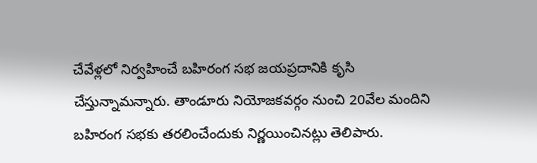చేవేళ్లలో నిర్వహించే బహిరంగ సభ జయప్రదానికి కృసి చేస్తున్నామన్నారు. తాండూరు నియోజకవర్గం నుంచి 20వేల మందిని బహిరంగ సభకు తరలించేందుకు నిర్ణయించినట్లు తెలిపారు.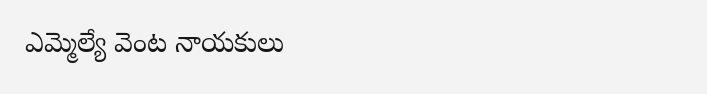ఎమ్మెల్యే వెంట నాయకులు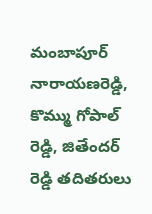మంబాపూర్ నారాయణరెడ్డి, కొమ్ము గోపాల్ రెడ్డి, జితేందర్ రెడ్డి తదితరులు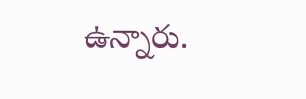ఉన్నారు.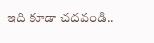ఇది కూడా చదవండి..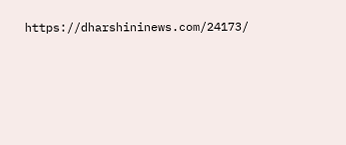https://dharshininews.com/24173/